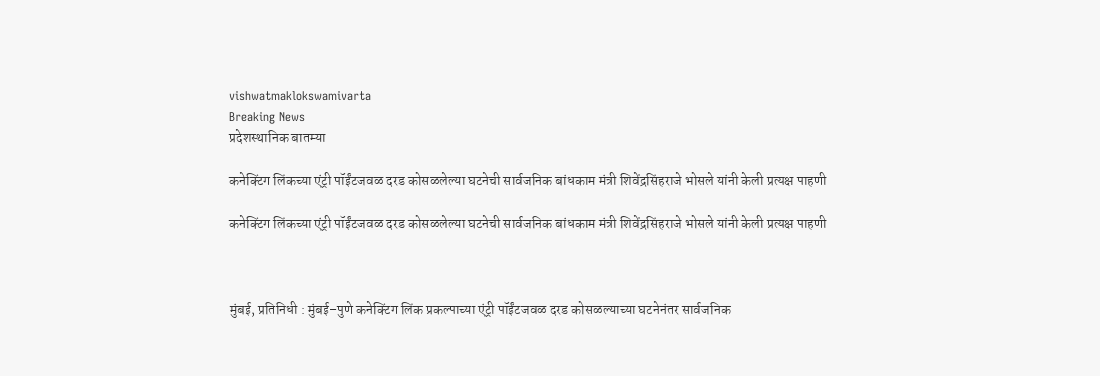vishwatmaklokswamivarta
Breaking News
प्रदेशस्थानिक बातम्या

कनेक्टिंग लिंकच्या एंट्री पॉईंटजवळ दरड कोसळलेल्या घटनेची सार्वजनिक बांधकाम मंत्री शिवेंद्रसिंहराजे भोसले यांनी केली प्रत्यक्ष पाहणी

कनेक्टिंग लिंकच्या एंट्री पॉईंटजवळ दरड कोसळलेल्या घटनेची सार्वजनिक बांधकाम मंत्री शिवेंद्रसिंहराजे भोसले यांनी केली प्रत्यक्ष पाहणी



मुंबई, प्रतिनिधी : मुंबई–पुणे कनेक्टिंग लिंक प्रकल्पाच्या एंट्री पॉईंटजवळ दरड कोसळल्याच्या घटनेनंतर सार्वजनिक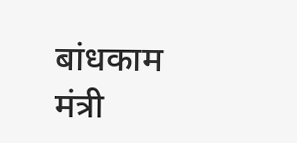बांधकाम मंत्री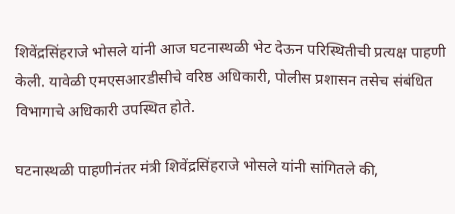शिवेंद्रसिंहराजे भोसले यांनी आज घटनास्थळी भेट देऊन परिस्थितीची प्रत्यक्ष पाहणी केली. यावेळी एमएसआरडीसीचे वरिष्ठ अधिकारी, पोलीस प्रशासन तसेच संबंधित विभागाचे अधिकारी उपस्थित होते.

घटनास्थळी पाहणीनंतर मंत्री शिवेंद्रसिंहराजे भोसले यांनी सांगितले की,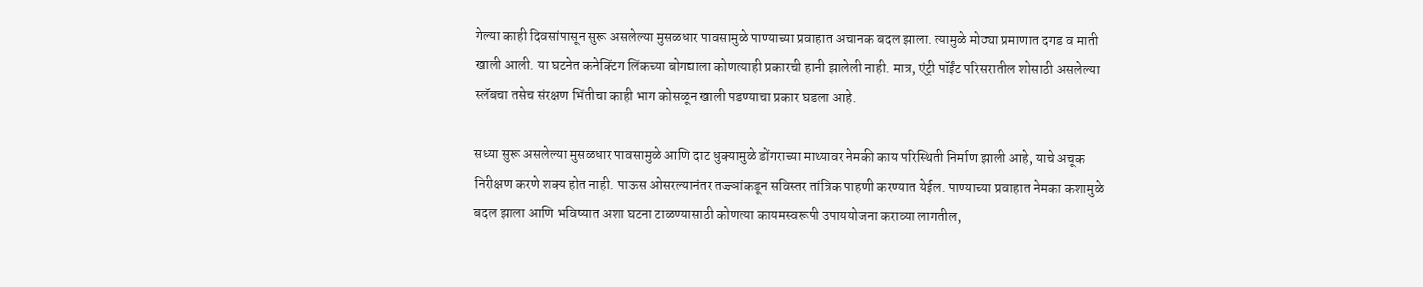गेल्या काही दिवसांपासून सुरू असलेल्या मुसळधार पावसामुळे पाण्याच्या प्रवाहात अचानक बदल झाला. त्यामुळे मोठ्या प्रमाणात दगड व माती खाली आली. या घटनेत कनेक्टिंग लिंकच्या बोगद्याला कोणत्याही प्रकारची हानी झालेली नाही. मात्र, एंट्री पॉईंट परिसरातील शोसाठी असलेल्या स्लॅबचा तसेच संरक्षण भिंतीचा काही भाग कोसळून खाली पडण्याचा प्रकार घडला आहे.

सध्या सुरू असलेल्या मुसळधार पावसामुळे आणि दाट धुक्यामुळे डोंगराच्या माथ्यावर नेमकी काय परिस्थिती निर्माण झाली आहे, याचे अचूक निरीक्षण करणे शक्य होत नाही. पाऊस ओसरल्यानंतर तज्ज्ञांकडून सविस्तर तांत्रिक पाहणी करण्यात येईल. पाण्याच्या प्रवाहात नेमका कशामुळे बदल झाला आणि भविष्यात अशा घटना टाळण्यासाठी कोणत्या कायमस्वरूपी उपाययोजना कराव्या लागतील,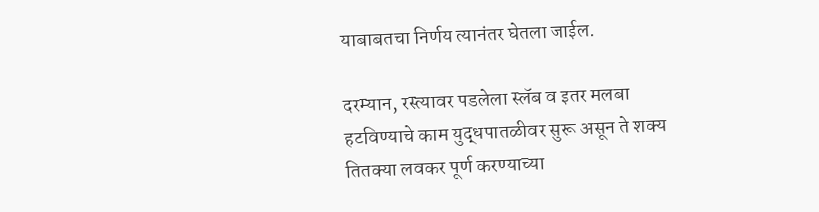याबाबतचा निर्णय त्यानंतर घेतला जाईल.

दरम्यान, रस्त्यावर पडलेला स्लॅब व इतर मलबा हटविण्याचे काम युद्धपातळीवर सुरू असून ते शक्य तितक्या लवकर पूर्ण करण्याच्या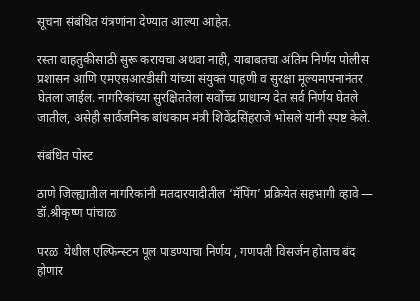सूचना संबंधित यंत्रणांना देण्यात आल्या आहेत.

रस्ता वाहतुकीसाठी सुरू करायचा अथवा नाही, याबाबतचा अंतिम निर्णय पोलीस प्रशासन आणि एमएसआरडीसी यांच्या संयुक्त पाहणी व सुरक्षा मूल्यमापनानंतर घेतला जाईल. नागरिकांच्या सुरक्षिततेला सर्वोच्च प्राधान्य देत सर्व निर्णय घेतले जातील, असेही सार्वजनिक बांधकाम मंत्री शिवेंद्रसिंहराजे भोसले यांनी स्पष्ट केले.

संबंधित पोस्ट

ठाणे जिल्ह्यातील नागरिकांनी मतदारयादीतील ‘मॅपिंग’ प्रक्रियेत सहभागी व्हावे — डॉ.श्रीकृष्ण पांचाळ

परळ  येथील एल्फिन्स्टन पूल पाडण्याचा निर्णय , गणपती विसर्जन होताच बंद होणार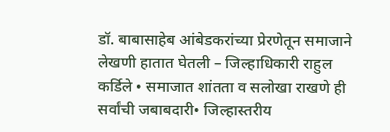डॉ. बाबासाहेब आंबेडकरांच्या प्रेरणेतून समाजाने लेखणी हातात घेतली – जिल्हाधिकारी राहुल कर्डिले • समाजात शांतता व सलोखा राखणे ही सर्वांची जबाबदारी• जिल्हास्तरीय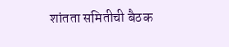शांतता समितीची बैठक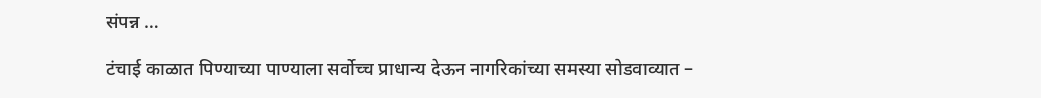संपन्न …

टंचाई काळात पिण्याच्या पाण्याला सर्वोच्च प्राधान्य देऊन नागरिकांच्या समस्या सोडवाव्यात –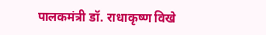पालकमंत्री डॉ. राधाकृष्ण विखे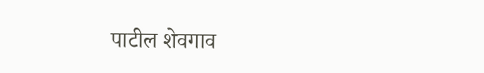पाटील शेवगाव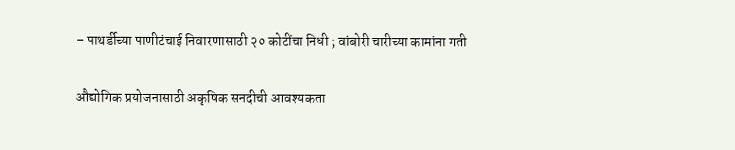– पाथर्डीच्या पाणीटंचाई निवारणासाठी २० कोटींचा निधी ; वांबोरी चारीच्या कामांना गती

औद्योगिक प्रयोजनासाठी अकृषिक सनदीची आवश्यकता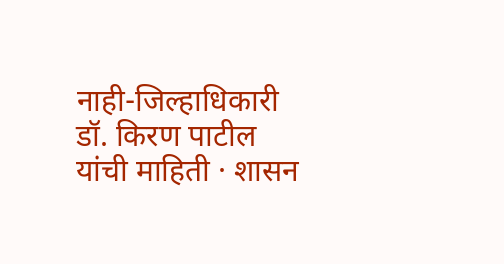नाही-जिल्हाधिकारी डॉ. किरण पाटील यांची माहिती · शासन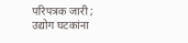परिपत्रक जारी ; उद्योग घटकांना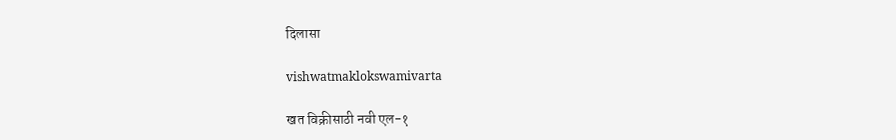दिलासा

vishwatmaklokswamivarta

खत विक्रीसाठी नवी एल-१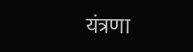यंत्रणा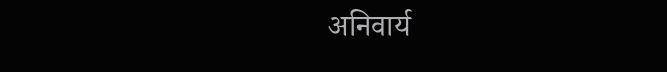अनिवार्य